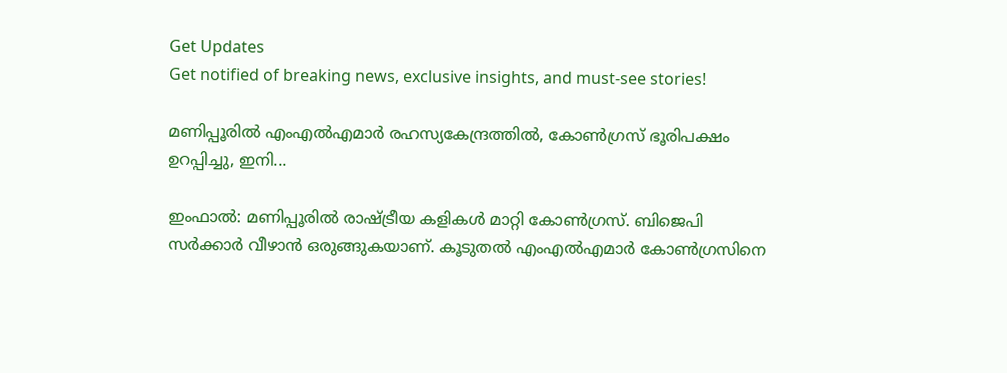Get Updates
Get notified of breaking news, exclusive insights, and must-see stories!

മണിപ്പൂരില്‍ എംഎല്‍എമാര്‍ രഹസ്യകേന്ദ്രത്തില്‍, കോണ്‍ഗ്രസ് ഭൂരിപക്ഷം ഉറപ്പിച്ചു, ഇനി...

ഇംഫാല്‍: മണിപ്പൂരില്‍ രാഷ്ട്രീയ കളികള്‍ മാറ്റി കോണ്‍ഗ്രസ്. ബിജെപി സര്‍ക്കാര്‍ വീഴാന്‍ ഒരുങ്ങുകയാണ്. കൂടുതല്‍ എംഎല്‍എമാര്‍ കോണ്‍ഗ്രസിനെ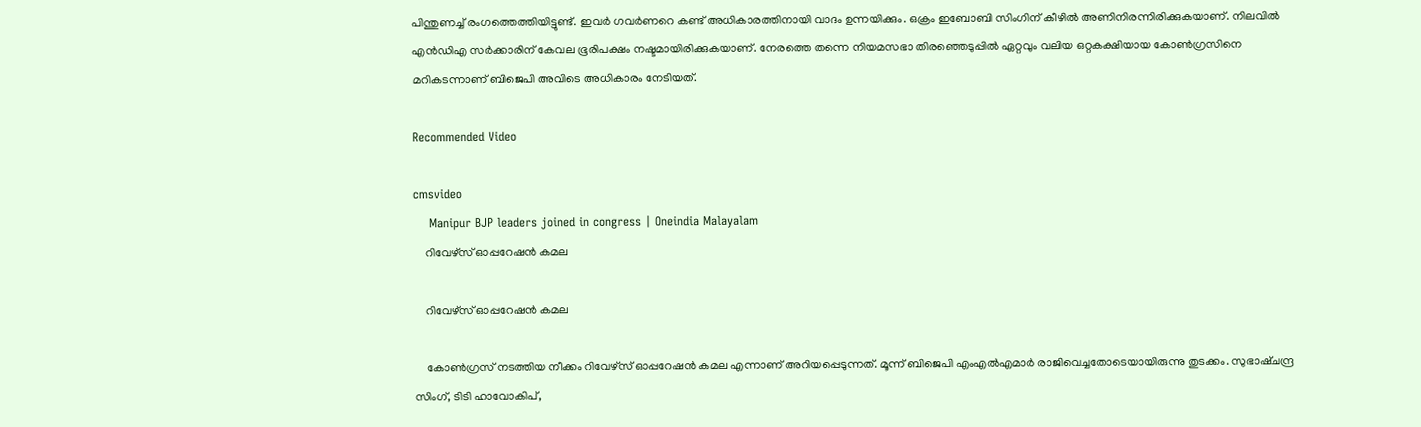പിന്തുണച്ച് രംഗത്തെത്തിയിട്ടുണ്ട്. ഇവര്‍ ഗവര്‍ണറെ കണ്ട് അധികാരത്തിനായി വാദം ഉന്നയിക്കും. ഒക്രം ഇബോബി സിംഗിന് കീഴില്‍ അണിനിരന്നിരിക്കുകയാണ്. നിലവില്‍ എന്‍ഡിഎ സര്‍ക്കാരിന് കേവല ഭൂരിപക്ഷം നഷ്ടമായിരിക്കുകയാണ്. നേരത്തെ തന്നെ നിയമസഭാ തിരഞ്ഞെടുപ്പില്‍ ഏറ്റവും വലിയ ഒറ്റകക്ഷിയായ കോണ്‍ഗ്രസിനെ മറികടന്നാണ് ബിജെപി അവിടെ അധികാരം നേടിയത്.

Recommended Video

cmsvideo
    Manipur BJP leaders joined in congress | Oneindia Malayalam
    റിവേഴ്‌സ് ഓപ്പറേഷന്‍ കമല

    റിവേഴ്‌സ് ഓപ്പറേഷന്‍ കമല

    കോണ്‍ഗ്രസ് നടത്തിയ നീക്കം റിവേഴ്‌സ് ഓപ്പറേഷന്‍ കമല എന്നാണ് അറിയപ്പെടുന്നത്. മൂന്ന് ബിജെപി എംഎല്‍എമാര്‍ രാജിവെച്ചതോടെയായിരുന്നു തുടക്കം. സുഭാഷ്ചന്ദ്ര സിംഗ്, ടിടി ഹാവോകിപ്,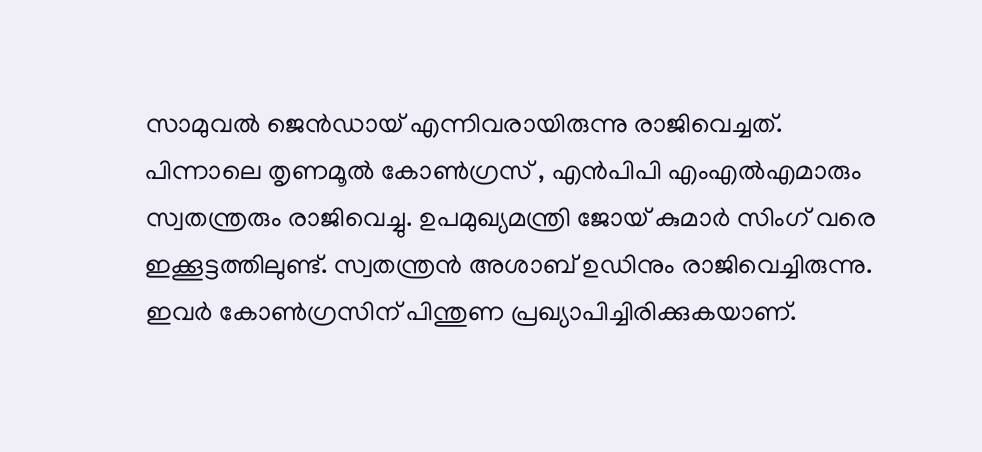സാമുവല്‍ ജെന്‍ഡായ് എന്നിവരായിരുന്നു രാജിവെച്ചത്. പിന്നാലെ തൃണമൂല്‍ കോണ്‍ഗ്രസ് , എന്‍പിപി എംഎല്‍എമാരും സ്വതന്ത്രരും രാജിവെച്ചു. ഉപമുഖ്യമന്ത്രി ജോയ് കുമാര്‍ സിംഗ് വരെ ഇക്കൂട്ടത്തിലുണ്ട്. സ്വതന്ത്രന്‍ അശാബ് ഉഡിനും രാജിവെച്ചിരുന്നു. ഇവര്‍ കോണ്‍ഗ്രസിന് പിന്തുണ പ്രഖ്യാപിച്ചിരിക്കുകയാണ്.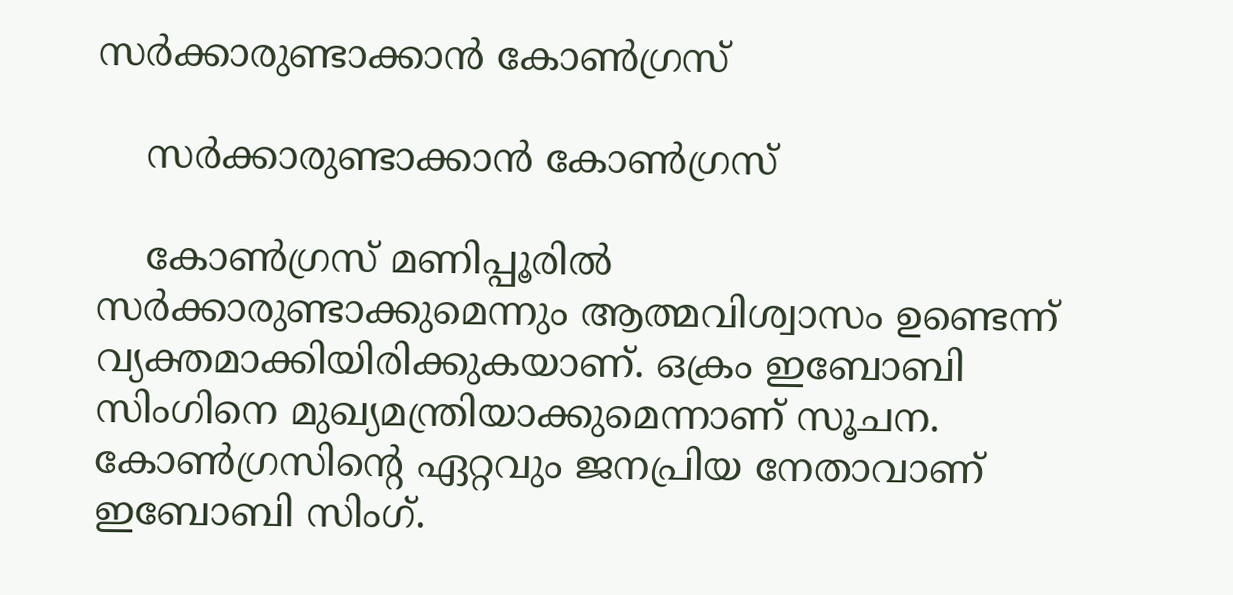സര്‍ക്കാരുണ്ടാക്കാന്‍ കോണ്‍ഗ്രസ്

    സര്‍ക്കാരുണ്ടാക്കാന്‍ കോണ്‍ഗ്രസ്

    കോണ്‍ഗ്രസ് മണിപ്പൂരില്‍ സര്‍ക്കാരുണ്ടാക്കുമെന്നും ആത്മവിശ്വാസം ഉണ്ടെന്ന് വ്യക്തമാക്കിയിരിക്കുകയാണ്. ഒക്രം ഇബോബി സിംഗിനെ മുഖ്യമന്ത്രിയാക്കുമെന്നാണ് സൂചന. കോണ്‍ഗ്രസിന്റെ ഏറ്റവും ജനപ്രിയ നേതാവാണ് ഇബോബി സിംഗ്.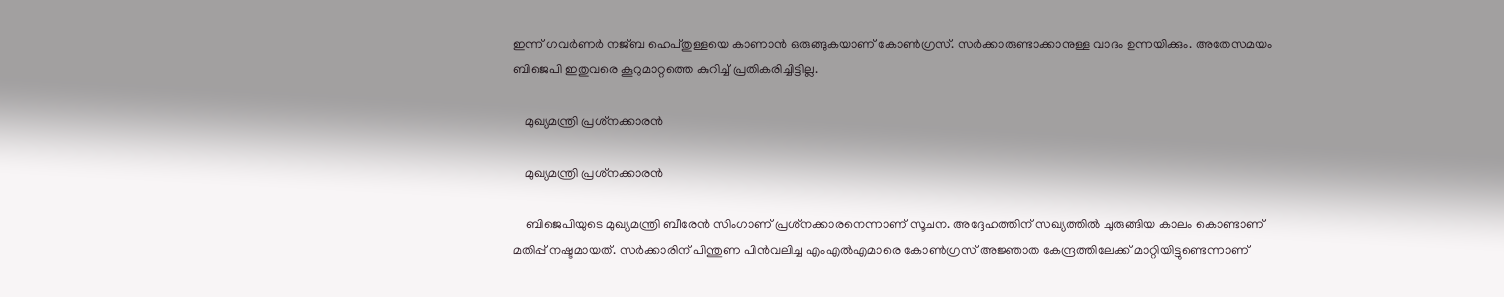ഇന്ന് ഗവര്‍ണര്‍ നജ്ബ ഹെപ്തുള്ളയെ കാണാന്‍ ഒരുങ്ങുകയാണ് കോണ്‍ഗ്രസ്. സര്‍ക്കാരുണ്ടാക്കാനുള്ള വാദം ഉന്നയിക്കും. അതേസമയം ബിജെപി ഇതുവരെ കൂറുമാറ്റത്തെ കുറിച്ച് പ്രതികരിച്ചിട്ടില്ല.

    മുഖ്യമന്ത്രി പ്രശ്‌നക്കാരന്‍

    മുഖ്യമന്ത്രി പ്രശ്‌നക്കാരന്‍

    ബിജെപിയുടെ മുഖ്യമന്ത്രി ബീരേന്‍ സിംഗാണ് പ്രശ്‌നക്കാരനെന്നാണ് സൂചന. അദ്ദേഹത്തിന് സഖ്യത്തില്‍ ചുരുങ്ങിയ കാലം കൊണ്ടാണ് മതിപ്പ് നഷ്ടമായത്. സര്‍ക്കാരിന് പിന്തുണ പിന്‍വലിച്ച എംഎല്‍എമാരെ കോണ്‍ഗ്രസ് അജ്ഞാത കേന്ദ്രത്തിലേക്ക് മാറ്റിയിട്ടുണ്ടെന്നാണ്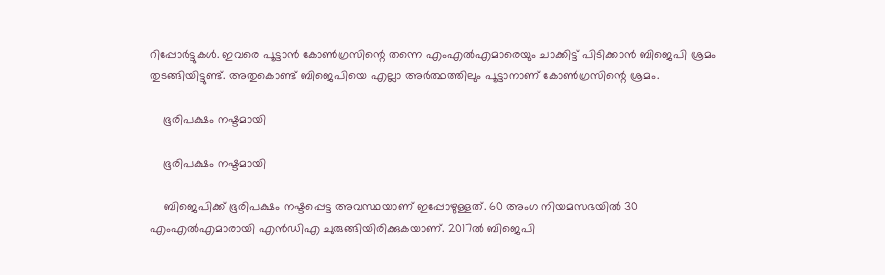റിപ്പോര്‍ട്ടുകള്‍. ഇവരെ പൂട്ടാന്‍ കോണ്‍ഗ്രസിന്റെ തന്നെ എംഎല്‍എമാരെയും ചാക്കിട്ട് പിടിക്കാന്‍ ബിജെപി ശ്രമം തുടങ്ങിയിട്ടുണ്ട്. അതുകൊണ്ട് ബിജെപിയെ എല്ലാ അര്‍ത്ഥത്തിലും പൂട്ടാനാണ് കോണ്‍ഗ്രസിന്റെ ശ്രമം.

    ഭൂരിപക്ഷം നഷ്ടമായി

    ഭൂരിപക്ഷം നഷ്ടമായി

    ബിജെപിക്ക് ഭൂരിപക്ഷം നഷ്ടപ്പെട്ട അവസ്ഥയാണ് ഇപ്പോഴുള്ളത്. 60 അംഗ നിയമസഭയില്‍ 30 എംഎല്‍എമാരായി എന്‍ഡിഎ ചുരുങ്ങിയിരിക്കുകയാണ്. 2017ല്‍ ബിജെപി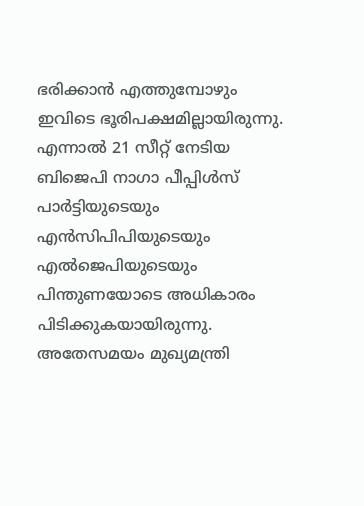ഭരിക്കാന്‍ എത്തുമ്പോഴും ഇവിടെ ഭൂരിപക്ഷമില്ലായിരുന്നു. എന്നാല്‍ 21 സീറ്റ് നേടിയ ബിജെപി നാഗാ പീപ്പിള്‍സ് പാര്‍ട്ടിയുടെയും എന്‍സിപിപിയുടെയും എല്‍ജെപിയുടെയും പിന്തുണയോടെ അധികാരം പിടിക്കുകയായിരുന്നു. അതേസമയം മുഖ്യമന്ത്രി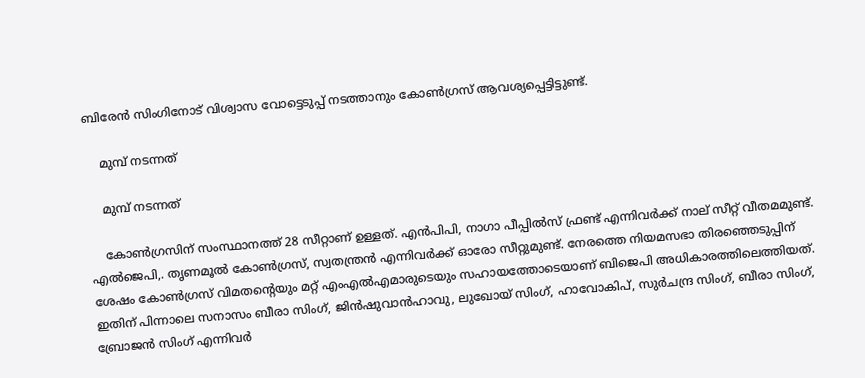ബിരേന്‍ സിംഗിനോട് വിശ്വാസ വോട്ടെടുപ്പ് നടത്താനും കോണ്‍ഗ്രസ് ആവശ്യപ്പെട്ടിട്ടുണ്ട്.

    മുമ്പ് നടന്നത്

    മുമ്പ് നടന്നത്

    കോണ്‍ഗ്രസിന് സംസ്ഥാനത്ത് 28 സീറ്റാണ് ഉള്ളത്. എന്‍പിപി, നാഗാ പീപ്പില്‍സ് ഫ്രണ്ട് എന്നിവര്‍ക്ക് നാല് സീറ്റ് വീതമമുണ്ട്. എല്‍ജെപി,. തൃണമൂല്‍ കോണ്‍ഗ്രസ്, സ്വതന്ത്രന്‍ എന്നിവര്‍ക്ക് ഓരോ സീറ്റുമുണ്ട്. നേരത്തെ നിയമസഭാ തിരഞ്ഞെടുപ്പിന് ശേഷം കോണ്‍ഗ്രസ് വിമതന്റെയും മറ്റ് എംഎല്‍എമാരുടെയും സഹായത്തോടെയാണ് ബിജെപി അധികാരത്തിലെത്തിയത്. ഇതിന് പിന്നാലെ സനാസം ബീരാ സിംഗ്, ജിന്‍ഷുവാന്‍ഹാവു, ലുഖോയ് സിംഗ്, ഹാവോകിപ്, സുര്‍ചന്ദ്ര സിംഗ്, ബീരാ സിംഗ്, ബ്രോജന്‍ സിംഗ് എന്നിവര്‍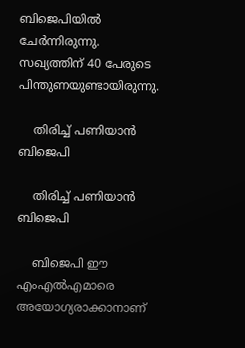ബിജെപിയില്‍ ചേര്‍ന്നിരുന്നു. സഖ്യത്തിന് 40 പേരുടെ പിന്തുണയുണ്ടായിരുന്നു.

    തിരിച്ച് പണിയാന്‍ ബിജെപി

    തിരിച്ച് പണിയാന്‍ ബിജെപി

    ബിജെപി ഈ എംഎല്‍എമാരെ അയോഗ്യരാക്കാനാണ്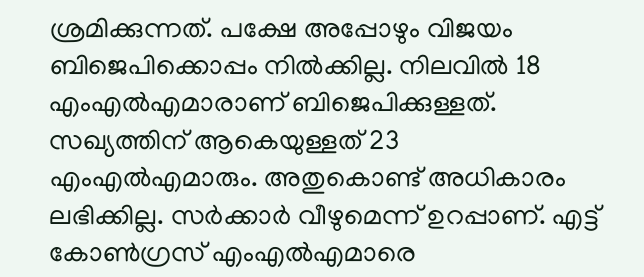ശ്രമിക്കുന്നത്. പക്ഷേ അപ്പോഴും വിജയം ബിജെപിക്കൊപ്പം നില്‍ക്കില്ല. നിലവില്‍ 18 എംഎല്‍എമാരാണ് ബിജെപിക്കുള്ളത്. സഖ്യത്തിന് ആകെയുള്ളത് 23 എംഎല്‍എമാരും. അതുകൊണ്ട് അധികാരം ലഭിക്കില്ല. സര്‍ക്കാര്‍ വീഴുമെന്ന് ഉറപ്പാണ്. എട്ട് കോണ്‍ഗ്രസ് എംഎല്‍എമാരെ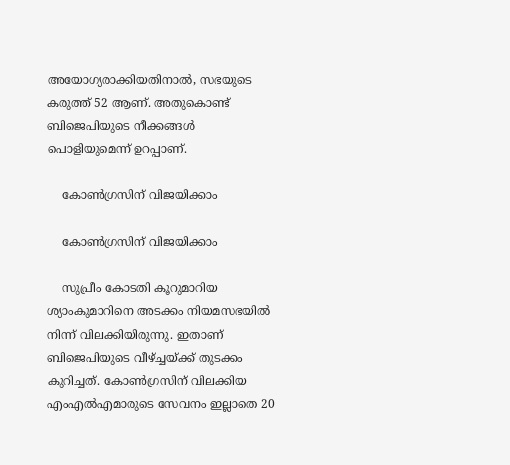അയോഗ്യരാക്കിയതിനാല്‍, സഭയുടെ കരുത്ത് 52 ആണ്. അതുകൊണ്ട് ബിജെപിയുടെ നീക്കങ്ങള്‍ പൊളിയുമെന്ന് ഉറപ്പാണ്.

    കോണ്‍ഗ്രസിന് വിജയിക്കാം

    കോണ്‍ഗ്രസിന് വിജയിക്കാം

    സുപ്രീം കോടതി കൂറുമാറിയ ശ്യാംകുമാറിനെ അടക്കം നിയമസഭയില്‍ നിന്ന് വിലക്കിയിരുന്നു. ഇതാണ് ബിജെപിയുടെ വീഴ്ച്ചയ്ക്ക് തുടക്കം കുറിച്ചത്. കോണ്‍ഗ്രസിന് വിലക്കിയ എംഎല്‍എമാരുടെ സേവനം ഇല്ലാതെ 20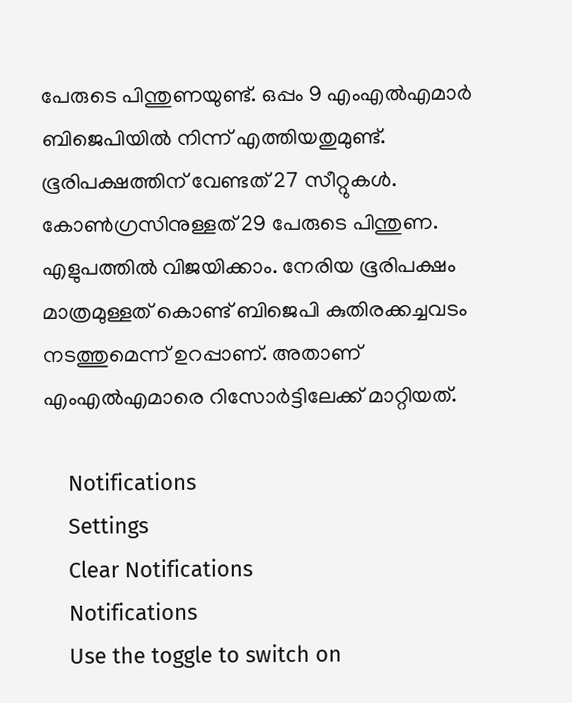പേരുടെ പിന്തുണയുണ്ട്. ഒപ്പം 9 എംഎല്‍എമാര്‍ ബിജെപിയില്‍ നിന്ന് എത്തിയതുമുണ്ട്. ഭൂരിപക്ഷത്തിന് വേണ്ടത് 27 സീറ്റുകള്‍. കോണ്‍ഗ്രസിനുള്ളത് 29 പേരുടെ പിന്തുണ. എളുപത്തില്‍ വിജയിക്കാം. നേരിയ ഭൂരിപക്ഷം മാത്രമുള്ളത് കൊണ്ട് ബിജെപി കുതിരക്കച്ചവടം നടത്തുമെന്ന് ഉറപ്പാണ്. അതാണ് എംഎല്‍എമാരെ റിസോര്‍ട്ടിലേക്ക് മാറ്റിയത്.

    Notifications
    Settings
    Clear Notifications
    Notifications
    Use the toggle to switch on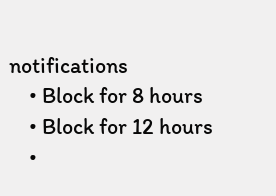notifications
    • Block for 8 hours
    • Block for 12 hours
    •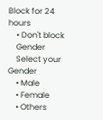Block for 24 hours
    • Don't block
    Gender
    Select your Gender
    • Male
    • Female
    • Others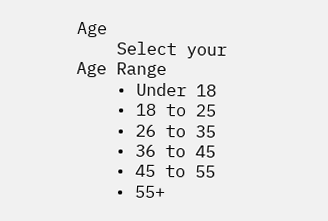Age
    Select your Age Range
    • Under 18
    • 18 to 25
    • 26 to 35
    • 36 to 45
    • 45 to 55
    • 55+